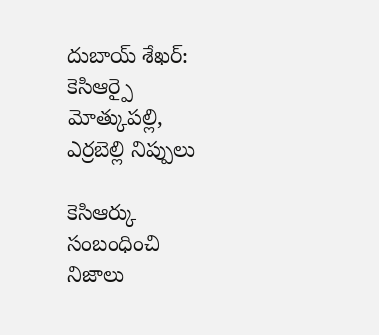దుబాయ్ శేఖర్: కెసిఆర్పై మోత్కుపల్లి, ఎర్రబెల్లి నిప్పులు

కెసిఆర్కు సంబంధించి నిజాలు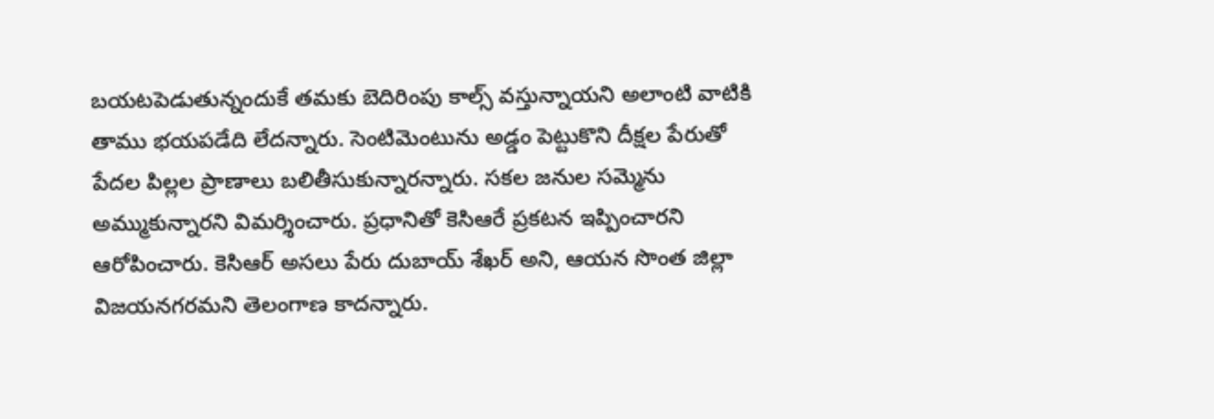బయటపెడుతున్నందుకే తమకు బెదిరింపు కాల్స్ వస్తున్నాయని అలాంటి వాటికి తాము భయపడేది లేదన్నారు. సెంటిమెంటును అడ్డం పెట్టుకొని దీక్షల పేరుతో పేదల పిల్లల ప్రాణాలు బలితీసుకున్నారన్నారు. సకల జనుల సమ్మెను అమ్ముకున్నారని విమర్శించారు. ప్రధానితో కెసిఆరే ప్రకటన ఇప్పించారని ఆరోపించారు. కెసిఆర్ అసలు పేరు దుబాయ్ శేఖర్ అని, ఆయన సొంత జిల్లా విజయనగరమని తెలంగాణ కాదన్నారు.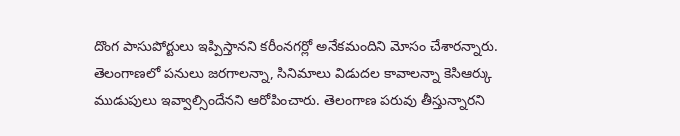దొంగ పాసుపోర్టులు ఇప్పిస్తానని కరీంనగర్లో అనేకమందిని మోసం చేశారన్నారు. తెలంగాణలో పనులు జరగాలన్నా, సినిమాలు విడుదల కావాలన్నా కెసిఆర్కు ముడుపులు ఇవ్వాల్సిందేనని ఆరోపించారు. తెలంగాణ పరువు తీస్తున్నారని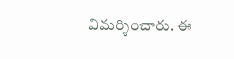విమర్శించారు. ఈ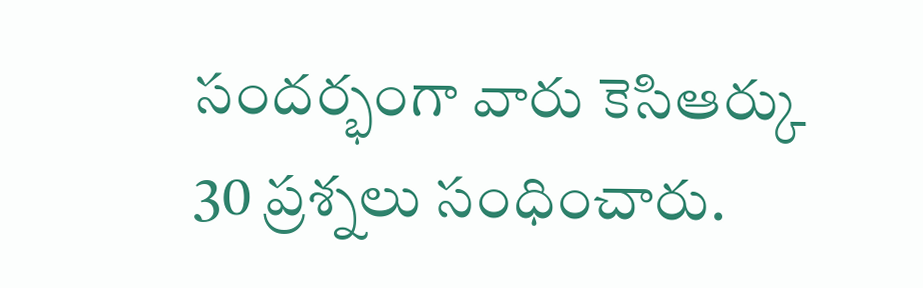సందర్భంగా వారు కెసిఆర్కు 30 ప్రశ్నలు సంధించారు.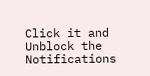Click it and Unblock the Notifications